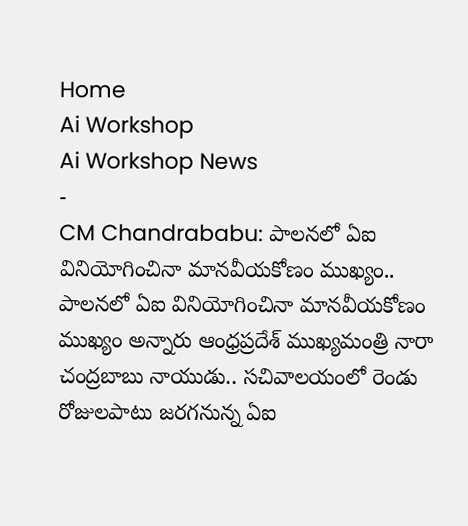Home
Ai Workshop
Ai Workshop News
-
CM Chandrababu: పాలనలో ఏఐ వినియోగించినా మానవీయకోణం ముఖ్యం..
పాలనలో ఏఐ వినియోగించినా మానవీయకోణం ముఖ్యం అన్నారు ఆంధ్రప్రదేశ్ ముఖ్యమంత్రి నారా చంద్రబాబు నాయుడు.. సచివాలయంలో రెండు రోజులపాటు జరగనున్న ఏఐ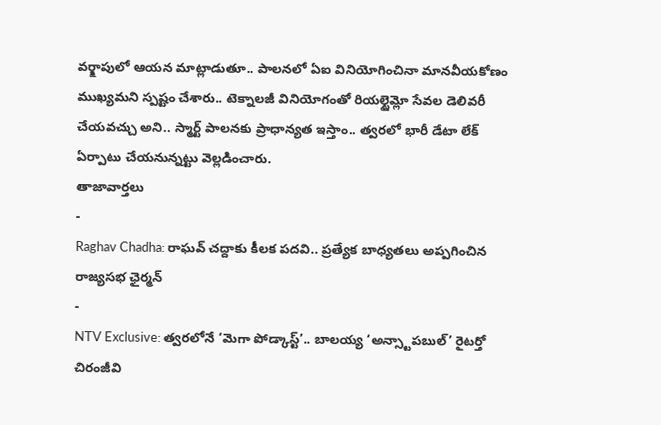వర్క్షాపులో ఆయన మాట్లాడుతూ.. పాలనలో ఏఐ వినియోగించినా మానవీయకోణం ముఖ్యమని స్పష్టం చేశారు.. టెక్నాలజీ వినియోగంతో రియల్టైమ్లో సేవల డెలివరీ చేయవచ్చు అని.. స్మార్ట్ పాలనకు ప్రాధాన్యత ఇస్తాం.. త్వరలో భారీ డేటా లేక్ ఏర్పాటు చేయనున్నట్టు వెల్లడించారు.
తాజావార్తలు
-
Raghav Chadha: రాఘవ్ చద్దాకు కీలక పదవి.. ప్రత్యేక బాధ్యతలు అప్పగించిన రాజ్యసభ ఛైర్మన్
-
NTV Exclusive: త్వరలోనే ‘మెగా పోడ్కాస్ట్’.. బాలయ్య ‘అన్స్టాపబుల్’ రైటర్తో చిరంజీవి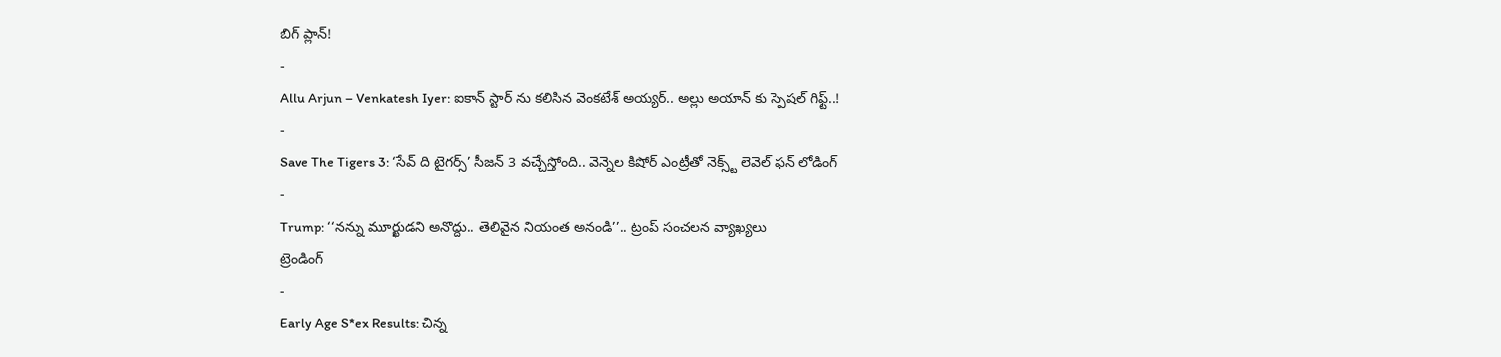బిగ్ ప్లాన్!
-
Allu Arjun – Venkatesh Iyer: ఐకాన్ స్టార్ ను కలిసిన వెంకటేశ్ అయ్యర్.. అల్లు అయాన్ కు స్పెషల్ గిఫ్ట్..!
-
Save The Tigers 3: ‘సేవ్ ది టైగర్స్’ సీజన్ 3 వచ్చేస్తోంది.. వెన్నెల కిషోర్ ఎంట్రీతో నెక్స్ట్ లెవెల్ ఫన్ లోడింగ్
-
Trump: ‘‘నన్ను మూర్ఖుడని అనొద్దు.. తెలివైన నియంత అనండి’’.. ట్రంప్ సంచలన వ్యాఖ్యలు
ట్రెండింగ్
-
Early Age S*ex Results: చిన్న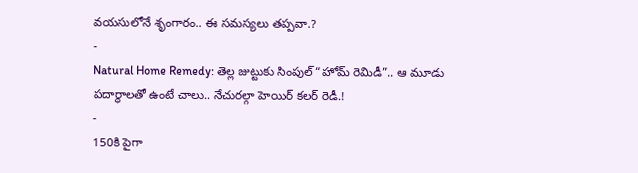వయసులోనే శృంగారం.. ఈ సమస్యలు తప్పవా.?
-
Natural Home Remedy: తెల్ల జుట్టుకు సింపుల్ “హోమ్ రెమిడీ”.. ఆ మూడు పదార్థాలతో ఉంటే చాలు.. నేచురల్గా హెయిర్ కలర్ రెడీ.!
-
150కి పైగా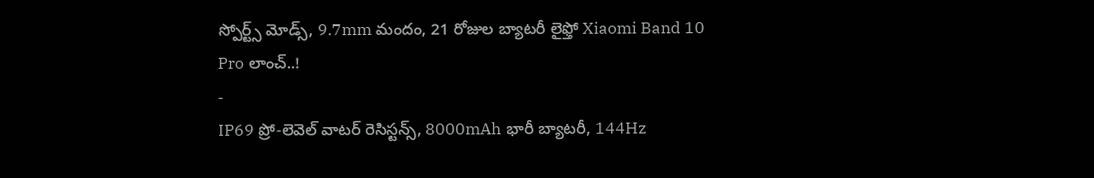స్పోర్ట్స్ మోడ్స్, 9.7mm మందం, 21 రోజుల బ్యాటరీ లైఫ్తో Xiaomi Band 10 Pro లాంచ్..!
-
IP69 ప్రో-లెవెల్ వాటర్ రెసిస్టన్స్, 8000mAh భారీ బ్యాటరీ, 144Hz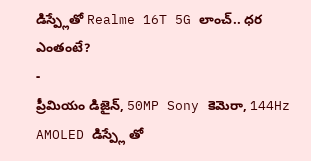డిస్ప్లేతో Realme 16T 5G లాంచ్.. ధర ఎంతంటే?
-
ప్రీమియం డిజైన్, 50MP Sony కెమెరా, 144Hz AMOLED డిస్ప్లే తో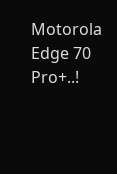Motorola Edge 70 Pro+..!